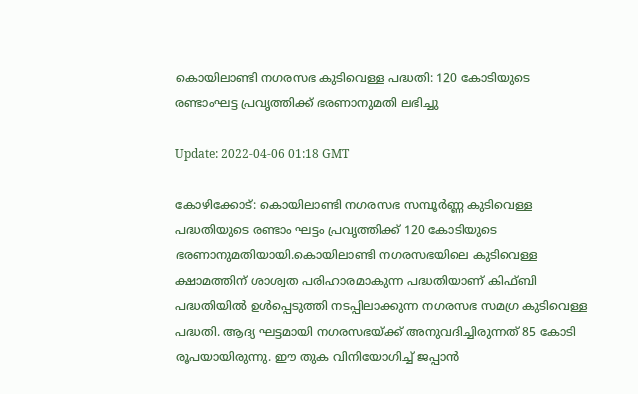കൊയിലാണ്ടി നഗരസഭ കുടിവെള്ള പദ്ധതി: 120 കോടിയുടെ രണ്ടാംഘട്ട പ്രവൃത്തിക്ക് ഭരണാനുമതി ലഭിച്ചു

Update: 2022-04-06 01:18 GMT

കോഴിക്കോട്: കൊയിലാണ്ടി നഗരസഭ സമ്പൂര്‍ണ്ണ കുടിവെള്ള പദ്ധതിയുടെ രണ്ടാം ഘട്ടം പ്രവൃത്തിക്ക് 120 കോടിയുടെ ഭരണാനുമതിയായി.കൊയിലാണ്ടി നഗരസഭയിലെ കുടിവെള്ള ക്ഷാമത്തിന് ശാശ്വത പരിഹാരമാകുന്ന പദ്ധതിയാണ് കിഫ്ബി പദ്ധതിയില്‍ ഉള്‍പ്പെടുത്തി നടപ്പിലാക്കുന്ന നഗരസഭ സമഗ്ര കുടിവെള്ള പദ്ധതി. ആദ്യ ഘട്ടമായി നഗരസഭയ്ക്ക് അനുവദിച്ചിരുന്നത് 85 കോടി രൂപയായിരുന്നു. ഈ തുക വിനിയോഗിച്ച് ജപ്പാന്‍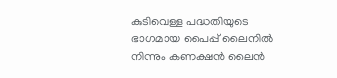കുടിവെള്ള പദ്ധതിയുടെ ഭാഗമായ പൈപ്പ് ലൈനില്‍ നിന്നും കണക്ഷന്‍ ലൈന്‍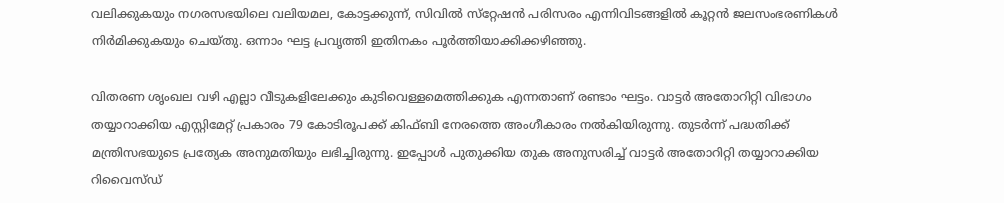വലിക്കുകയും നഗരസഭയിലെ വലിയമല, കോട്ടക്കുന്ന്, സിവില്‍ സ്‌റ്റേഷന്‍ പരിസരം എന്നിവിടങ്ങളില്‍ കൂറ്റന്‍ ജലസംഭരണികള്‍ നിര്‍മിക്കുകയും ചെയ്തു. ഒന്നാം ഘട്ട പ്രവൃത്തി ഇതിനകം പൂര്‍ത്തിയാക്കിക്കഴിഞ്ഞു.

വിതരണ ശൃംഖല വഴി എല്ലാ വീടുകളിലേക്കും കുടിവെള്ളമെത്തിക്കുക എന്നതാണ് രണ്ടാം ഘട്ടം. വാട്ടര്‍ അതോറിറ്റി വിഭാഗം തയ്യാറാക്കിയ എസ്റ്റിമേറ്റ് പ്രകാരം 79 കോടിരൂപക്ക് കിഫ്ബി നേരത്തെ അംഗീകാരം നല്‍കിയിരുന്നു. തുടര്‍ന്ന് പദ്ധതിക്ക് മന്ത്രിസഭയുടെ പ്രത്യേക അനുമതിയും ലഭിച്ചിരുന്നു. ഇപ്പോള്‍ പുതുക്കിയ തുക അനുസരിച്ച് വാട്ടര്‍ അതോറിറ്റി തയ്യാറാക്കിയ റിവൈസ്ഡ്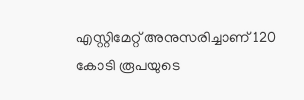എസ്റ്റിമേറ്റ് അനുസരിച്ചാണ് 120 കോടി രൂപയുടെ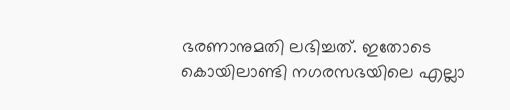ഭരണാനുമതി ലഭിച്ചത്. ഇതോടെ കൊയിലാണ്ടി നഗരസഭയിലെ എല്ലാ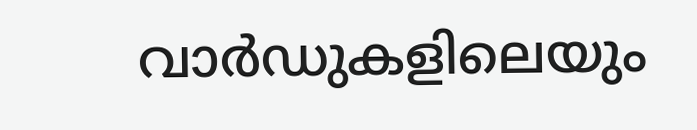വാര്‍ഡുകളിലെയും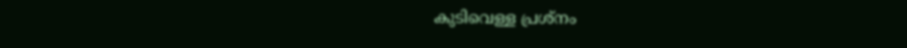കുടിവെള്ള പ്രശ്‌നം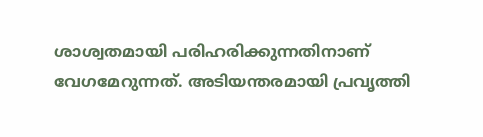ശാശ്വതമായി പരിഹരിക്കുന്നതിനാണ് വേഗമേറുന്നത്. അടിയന്തരമായി പ്രവൃത്തി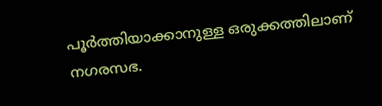പൂര്‍ത്തിയാക്കാനുള്ള ഒരുക്കത്തിലാണ് നഗരസഭ.